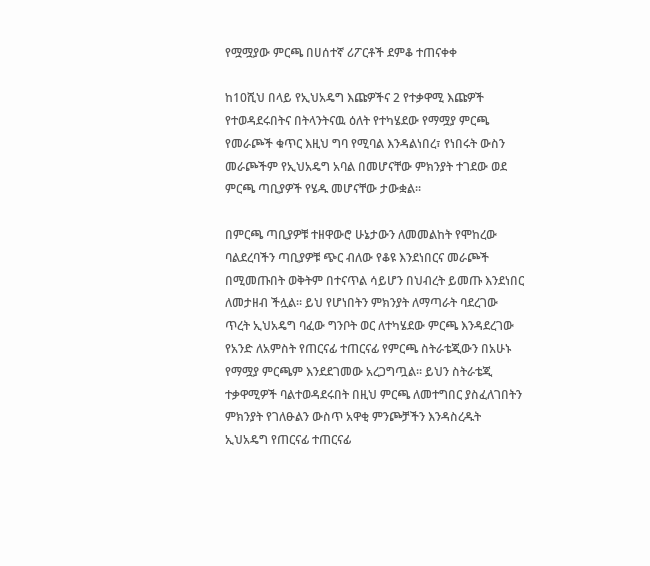የሟሟያው ምርጫ በሀሰተኛ ሪፖርቶች ደምቆ ተጠናቀቀ

ከ10ሺህ በላይ የኢህአዴግ እጩዎችና 2 የተቃዋሚ እጩዎች የተወዳደሩበትና በትላንትናዉ ዕለት የተካሄደው የማሟያ ምርጫ የመራጮች ቁጥር እዚህ ግባ የሚባል እንዳልነበረ፣ የነበሩት ውስን መራጮችም የኢህአዴግ አባል በመሆናቸው ምክንያት ተገደው ወደ ምርጫ ጣቢያዎች የሄዱ መሆናቸው ታውቋል፡፡

በምርጫ ጣቢያዎቹ ተዘዋውሮ ሁኔታውን ለመመልከት የሞከረው ባልደረባችን ጣቢያዎቹ ጭር ብለው የቆዩ እንደነበርና መራጮች በሚመጡበት ወቅትም በተናጥል ሳይሆን በህብረት ይመጡ እንደነበር ለመታዘብ ችሏል፡፡ ይህ የሆነበትን ምክንያት ለማጣራት ባደረገው ጥረት ኢህአዴግ ባፈው ግንቦት ወር ለተካሄደው ምርጫ እንዳደረገው የአንድ ለአምስት የጠርናፊ ተጠርናፊ የምርጫ ስትራቴጂውን በአሁኑ የማሟያ ምርጫም እንደደገመው አረጋግጧል፡፡ ይህን ስትራቴጂ ተቃዋሚዎች ባልተወዳደሩበት በዚህ ምርጫ ለመተግበር ያስፈለገበትን ምክንያት የገለፁልን ውስጥ አዋቂ ምንጮቻችን እንዳስረዱት ኢህአዴግ የጠርናፊ ተጠርናፊ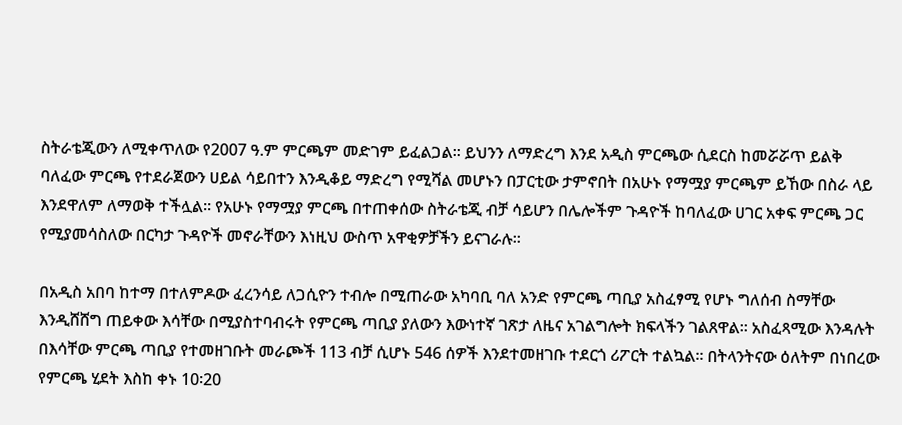ስትራቴጂውን ለሚቀጥለው የ2007 ዓ.ም ምርጫም መድገም ይፈልጋል፡፡ ይህንን ለማድረግ እንደ አዲስ ምርጫው ሲደርስ ከመሯሯጥ ይልቅ ባለፈው ምርጫ የተደራጀውን ሀይል ሳይበተን እንዲቆይ ማድረግ የሚሻል መሆኑን በፓርቲው ታምኖበት በአሁኑ የማሟያ ምርጫም ይኸው በስራ ላይ እንደዋለም ለማወቅ ተችሏል፡፡ የአሁኑ የማሟያ ምርጫ በተጠቀሰው ስትራቴጂ ብቻ ሳይሆን በሌሎችም ጉዳዮች ከባለፈው ሀገር አቀፍ ምርጫ ጋር የሚያመሳስለው በርካታ ጉዳዮች መኖራቸውን እነዚህ ውስጥ አዋቂዎቻችን ይናገራሉ፡፡

በአዲስ አበባ ከተማ በተለምዶው ፈረንሳይ ለጋሲዮን ተብሎ በሚጠራው አካባቢ ባለ አንድ የምርጫ ጣቢያ አስፈፃሚ የሆኑ ግለሰብ ስማቸው እንዲሸሸግ ጠይቀው እሳቸው በሚያስተባብሩት የምርጫ ጣቢያ ያለውን እውነተኛ ገጽታ ለዜና አገልግሎት ክፍላችን ገልጸዋል፡፡ አስፈጻሚው እንዳሉት በእሳቸው ምርጫ ጣቢያ የተመዘገቡት መራጮች 113 ብቻ ሲሆኑ 546 ሰዎች እንደተመዘገቡ ተደርጎ ሪፖርት ተልኳል፡፡ በትላንትናው ዕለትም በነበረው የምርጫ ሂደት እስከ ቀኑ 10፡20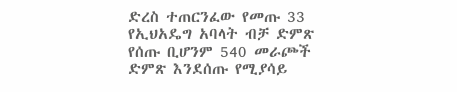ድረስ ተጠርንፈው የመጡ 33 የኢህአዴግ አባላት ብቻ ድምጽ የሰጡ ቢሆንም 540 መራጮች ድምጽ እንደሰጡ የሚያሳይ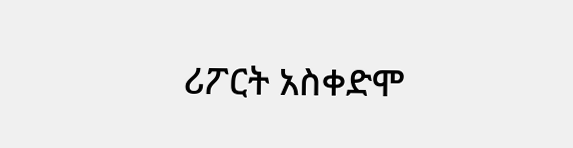ሪፖርት አስቀድሞ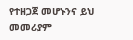የተዘጋጀ መሆኑንና ይህ መመሪያም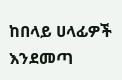ከበላይ ሀላፊዎች እንደመጣ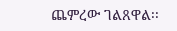ጨምረው ገልጸዋል፡፡